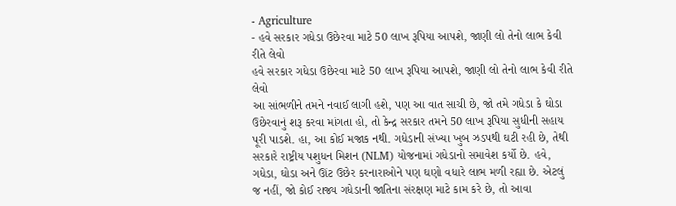- Agriculture
- હવે સરકાર ગધેડા ઉછેરવા માટે 50 લાખ રૂપિયા આપશે, જાણી લો તેનો લાભ કેવી રીતે લેવો
હવે સરકાર ગધેડા ઉછેરવા માટે 50 લાખ રૂપિયા આપશે, જાણી લો તેનો લાભ કેવી રીતે લેવો
આ સાંભળીને તમને નવાઈ લાગી હશે, પણ આ વાત સાચી છે, જો તમે ગધેડા કે ઘોડા ઉછેરવાનું શરૂ કરવા માંગતા હો, તો કેન્દ્ર સરકાર તમને 50 લાખ રૂપિયા સુધીની સહાય પૂરી પાડશે. હા, આ કોઈ મજાક નથી. ગધેડાની સંખ્યા ખુબ ઝડપથી ઘટી રહી છે, તેથી સરકારે રાષ્ટ્રીય પશુધન મિશન (NLM) યોજનામાં ગધેડાનો સમાવેશ કર્યો છે. હવે, ગધેડા, ઘોડા અને ઊંટ ઉછેર કરનારાઓને પણ ઘણો વધારે લાભ મળી રહ્યા છે. એટલું જ નહીં, જો કોઈ રાજ્ય ગધેડાની જાતિના સંરક્ષણ માટે કામ કરે છે, તો આવા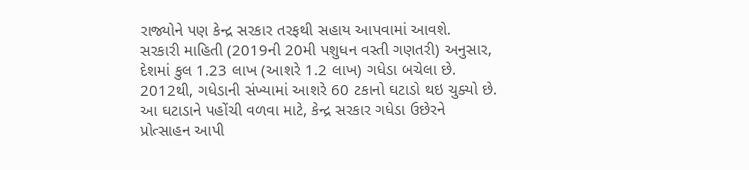રાજ્યોને પણ કેન્દ્ર સરકાર તરફથી સહાય આપવામાં આવશે.
સરકારી માહિતી (2019ની 20મી પશુધન વસ્તી ગણતરી) અનુસાર, દેશમાં કુલ 1.23 લાખ (આશરે 1.2 લાખ) ગધેડા બચેલા છે. 2012થી, ગધેડાની સંખ્યામાં આશરે 60 ટકાનો ઘટાડો થઇ ચુક્યો છે. આ ઘટાડાને પહોંચી વળવા માટે, કેન્દ્ર સરકાર ગધેડા ઉછેરને પ્રોત્સાહન આપી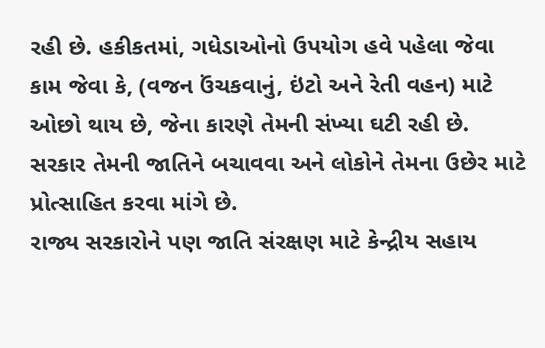રહી છે. હકીકતમાં, ગધેડાઓનો ઉપયોગ હવે પહેલા જેવા કામ જેવા કે, (વજન ઉંચકવાનું, ઇંટો અને રેતી વહન) માટે ઓછો થાય છે, જેના કારણે તેમની સંખ્યા ઘટી રહી છે. સરકાર તેમની જાતિને બચાવવા અને લોકોને તેમના ઉછેર માટે પ્રોત્સાહિત કરવા માંગે છે.
રાજ્ય સરકારોને પણ જાતિ સંરક્ષણ માટે કેન્દ્રીય સહાય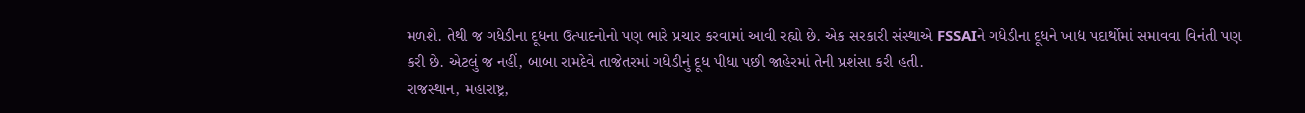મળશે. તેથી જ ગધેડીના દૂધના ઉત્પાદનોનો પણ ભારે પ્રચાર કરવામાં આવી રહ્યો છે. એક સરકારી સંસ્થાએ FSSAIને ગધેડીના દૂધને ખાદ્ય પદાર્થોમાં સમાવવા વિનંતી પણ કરી છે. એટલું જ નહીં, બાબા રામદેવે તાજેતરમાં ગધેડીનું દૂધ પીધા પછી જાહેરમાં તેની પ્રશંસા કરી હતી.
રાજસ્થાન, મહારાષ્ટ્ર,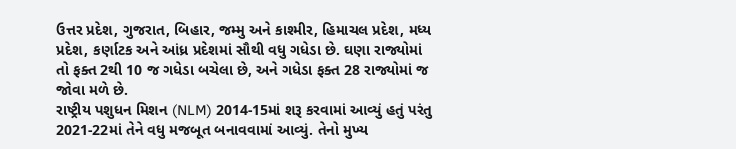ઉત્તર પ્રદેશ, ગુજરાત, બિહાર, જમ્મુ અને કાશ્મીર, હિમાચલ પ્રદેશ, મધ્ય પ્રદેશ, કર્ણાટક અને આંધ્ર પ્રદેશમાં સૌથી વધુ ગધેડા છે. ઘણા રાજ્યોમાં તો ફક્ત 2થી 10 જ ગધેડા બચેલા છે, અને ગધેડા ફક્ત 28 રાજ્યોમાં જ જોવા મળે છે.
રાષ્ટ્રીય પશુધન મિશન (NLM) 2014-15માં શરૂ કરવામાં આવ્યું હતું પરંતુ 2021-22માં તેને વધુ મજબૂત બનાવવામાં આવ્યું. તેનો મુખ્ય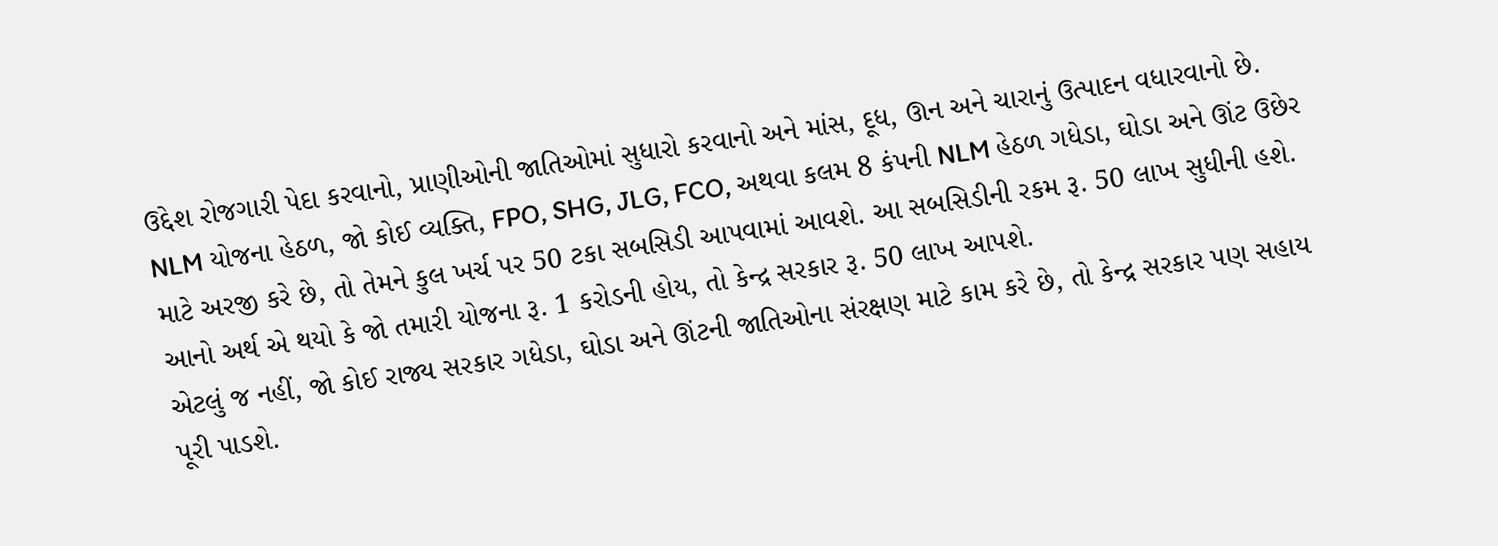ઉદ્દેશ રોજગારી પેદા કરવાનો, પ્રાણીઓની જાતિઓમાં સુધારો કરવાનો અને માંસ, દૂધ, ઊન અને ચારાનું ઉત્પાદન વધારવાનો છે.
NLM યોજના હેઠળ, જો કોઈ વ્યક્તિ, FPO, SHG, JLG, FCO, અથવા કલમ 8 કંપની NLM હેઠળ ગધેડા, ઘોડા અને ઊંટ ઉછેર માટે અરજી કરે છે, તો તેમને કુલ ખર્ચ પર 50 ટકા સબસિડી આપવામાં આવશે. આ સબસિડીની રકમ રૂ. 50 લાખ સુધીની હશે. આનો અર્થ એ થયો કે જો તમારી યોજના રૂ. 1 કરોડની હોય, તો કેન્દ્ર સરકાર રૂ. 50 લાખ આપશે.
એટલું જ નહીં, જો કોઈ રાજ્ય સરકાર ગધેડા, ઘોડા અને ઊંટની જાતિઓના સંરક્ષણ માટે કામ કરે છે, તો કેન્દ્ર સરકાર પણ સહાય પૂરી પાડશે.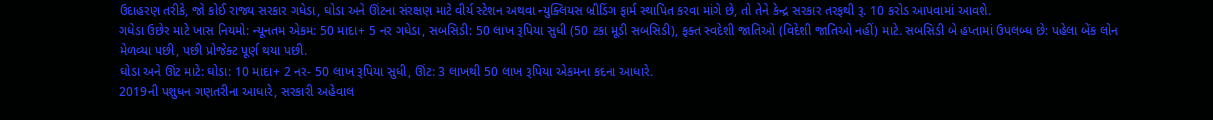ઉદાહરણ તરીકે, જો કોઈ રાજ્ય સરકાર ગધેડા, ઘોડા અને ઊંટના સંરક્ષણ માટે વીર્ય સ્ટેશન અથવા ન્યુક્લિયસ બ્રીડિંગ ફાર્મ સ્થાપિત કરવા માંગે છે, તો તેને કેન્દ્ર સરકાર તરફથી રૂ. 10 કરોડ આપવામાં આવશે.
ગધેડા ઉછેર માટે ખાસ નિયમો: ન્યૂનતમ એકમ: 50 માદા+ 5 નર ગધેડા, સબસિડી: 50 લાખ રૂપિયા સુધી (50 ટકા મૂડી સબસિડી), ફક્ત સ્વદેશી જાતિઓ (વિદેશી જાતિઓ નહીં) માટે. સબસિડી બે હપ્તામાં ઉપલબ્ધ છે: પહેલા બેંક લોન મેળવ્યા પછી, પછી પ્રોજેક્ટ પૂર્ણ થયા પછી.
ઘોડા અને ઊંટ માટે: ઘોડા: 10 માદા+ 2 નર- 50 લાખ રૂપિયા સુધી, ઊંટ: 3 લાખથી 50 લાખ રૂપિયા એકમના કદના આધારે.
2019ની પશુધન ગણતરીના આધારે, સરકારી અહેવાલ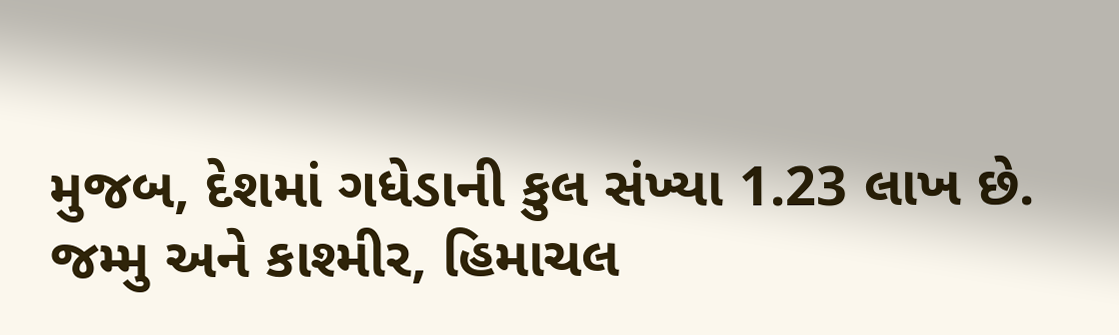મુજબ, દેશમાં ગધેડાની કુલ સંખ્યા 1.23 લાખ છે. જમ્મુ અને કાશ્મીર, હિમાચલ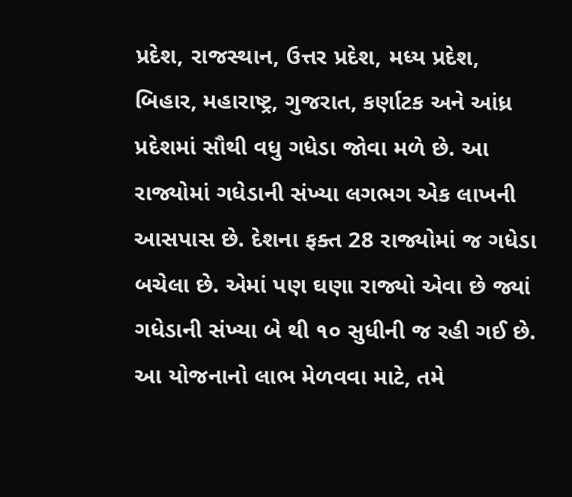પ્રદેશ, રાજસ્થાન, ઉત્તર પ્રદેશ, મધ્ય પ્રદેશ, બિહાર, મહારાષ્ટ્ર, ગુજરાત, કર્ણાટક અને આંધ્ર પ્રદેશમાં સૌથી વધુ ગધેડા જોવા મળે છે. આ રાજ્યોમાં ગધેડાની સંખ્યા લગભગ એક લાખની આસપાસ છે. દેશના ફક્ત 28 રાજ્યોમાં જ ગધેડા બચેલા છે. એમાં પણ ઘણા રાજ્યો એવા છે જ્યાં ગધેડાની સંખ્યા બે થી ૧૦ સુધીની જ રહી ગઈ છે.
આ યોજનાનો લાભ મેળવવા માટે, તમે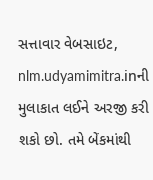સત્તાવાર વેબસાઇટ, nlm.udyamimitra.inની મુલાકાત લઈને અરજી કરી શકો છો. તમે બેંકમાંથી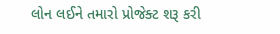લોન લઈને તમારો પ્રોજેક્ટ શરૂ કરી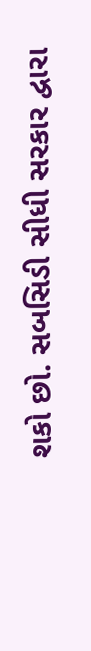શકો છો. સબસિડી સીધી સરકાર દ્વારા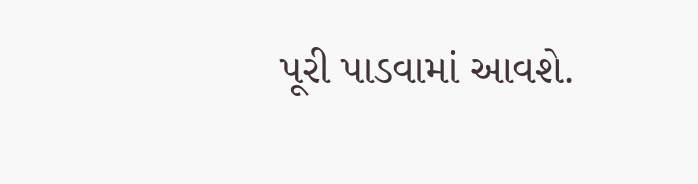પૂરી પાડવામાં આવશે.